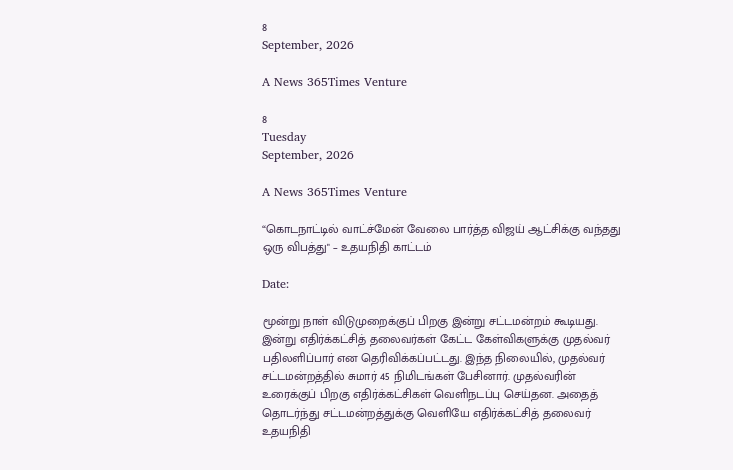8
September, 2026

A News 365Times Venture

8
Tuesday
September, 2026

A News 365Times Venture

“கொடநாட்டில் வாட்ச்மேன் வேலை பார்த்த விஜய் ஆட்சிக்கு வந்தது ஒரு விபத்து" – உதயநிதி காட்டம்

Date:

மூன்று நாள் விடுமுறைக்குப் பிறகு இன்று சட்டமன்றம் கூடியது. இன்று எதிர்க்கட்சித் தலைவர்கள் கேட்ட கேள்விகளுக்கு முதல்வர் பதிலளிப்பார் என தெரிவிக்கப்பட்டது. இந்த நிலையில், முதல்வர் சட்டமன்றத்தில் சுமார் 45 நிமிடங்கள் பேசினார். முதல்வரின் உரைக்குப் பிறகு எதிர்க்கட்சிகள் வெளிநடப்பு செய்தன. அதைத் தொடர்ந்து சட்டமன்றத்துக்கு வெளியே எதிர்க்கட்சித் தலைவர் உதயநிதி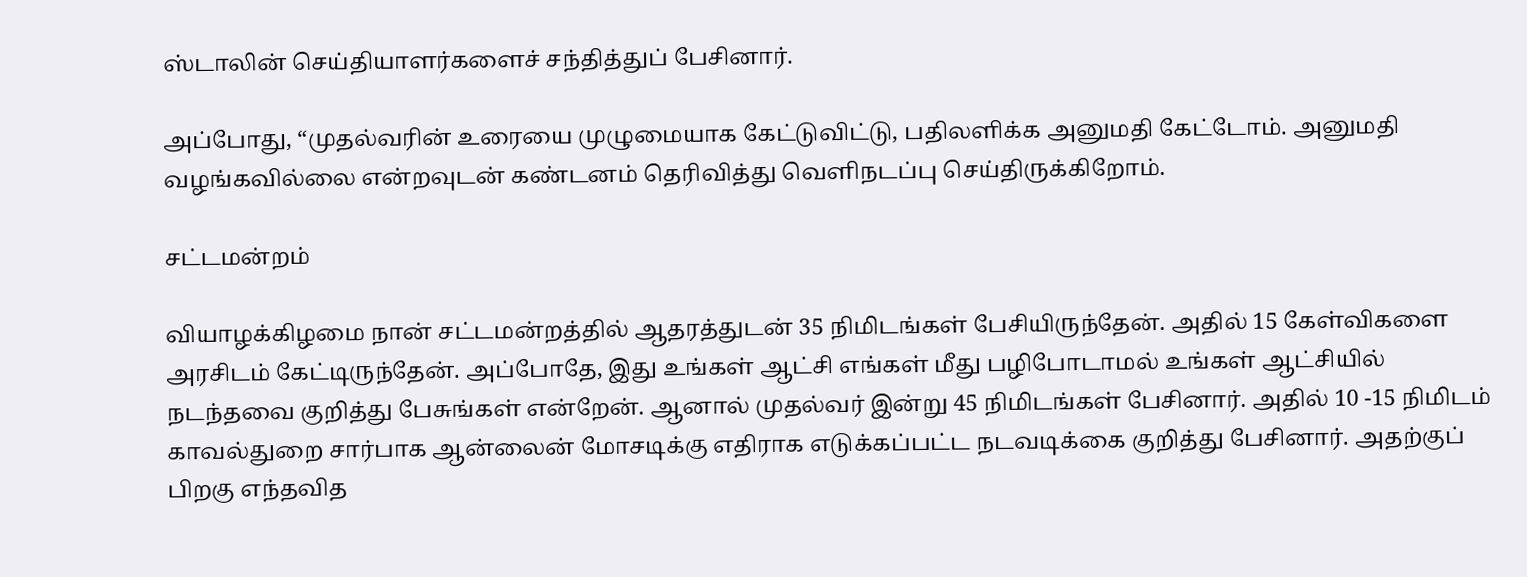ஸ்டாலின் செய்தியாளர்களைச் சந்தித்துப் பேசினார்.

அப்போது, “முதல்வரின் உரையை முழுமையாக கேட்டுவிட்டு, பதிலளிக்க அனுமதி கேட்டோம். அனுமதி வழங்கவில்லை என்றவுடன் கண்டனம் தெரிவித்து வெளிநடப்பு செய்திருக்கிறோம்.

சட்டமன்றம்

வியாழக்கிழமை நான் சட்டமன்றத்தில் ஆதரத்துடன் 35 நிமிடங்கள் பேசியிருந்தேன். அதில் 15 கேள்விகளை அரசிடம் கேட்டிருந்தேன். அப்போதே, இது உங்கள் ஆட்சி எங்கள் மீது பழிபோடாமல் உங்கள் ஆட்சியில் நடந்தவை குறித்து பேசுங்கள் என்றேன். ஆனால் முதல்வர் இன்று 45 நிமிடங்கள் பேசினார். அதில் 10 -15 நிமிடம் காவல்துறை சார்பாக ஆன்லைன் மோசடிக்கு எதிராக எடுக்கப்பட்ட நடவடிக்கை குறித்து பேசினார். அதற்குப் பிறகு எந்தவித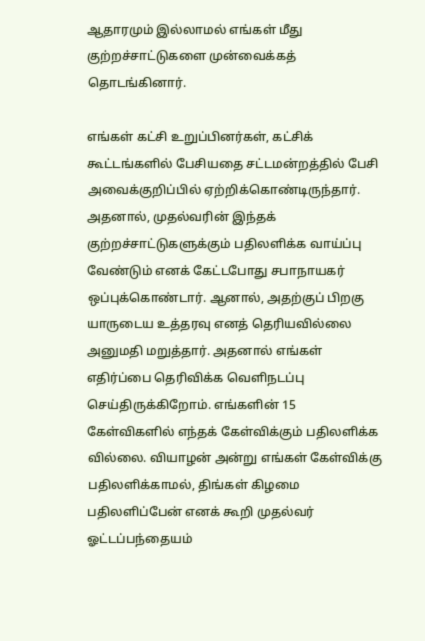ஆதாரமும் இல்லாமல் எங்கள் மீது குற்றச்சாட்டுகளை முன்வைக்கத் தொடங்கினார்.

எங்கள் கட்சி உறுப்பினர்கள், கட்சிக் கூட்டங்களில் பேசியதை சட்டமன்றத்தில் பேசி அவைக்குறிப்பில் ஏற்றிக்கொண்டிருந்தார். அதனால், முதல்வரின் இந்தக் குற்றச்சாட்டுகளுக்கும் பதிலளிக்க வாய்ப்பு வேண்டும் எனக் கேட்டபோது சபாநாயகர் ஒப்புக்கொண்டார். ஆனால், அதற்குப் பிறகு யாருடைய உத்தரவு எனத் தெரியவில்லை அனுமதி மறுத்தார். அதனால் எங்கள் எதிர்ப்பை தெரிவிக்க வெளிநடப்பு செய்திருக்கிறோம். எங்களின் 15 கேள்விகளில் எந்தக் கேள்விக்கும் பதிலளிக்க வில்லை. வியாழன் அன்று எங்கள் கேள்விக்கு பதிலளிக்காமல், திங்கள் கிழமை பதிலளிப்பேன் எனக் கூறி முதல்வர் ஓட்டப்பந்தையம்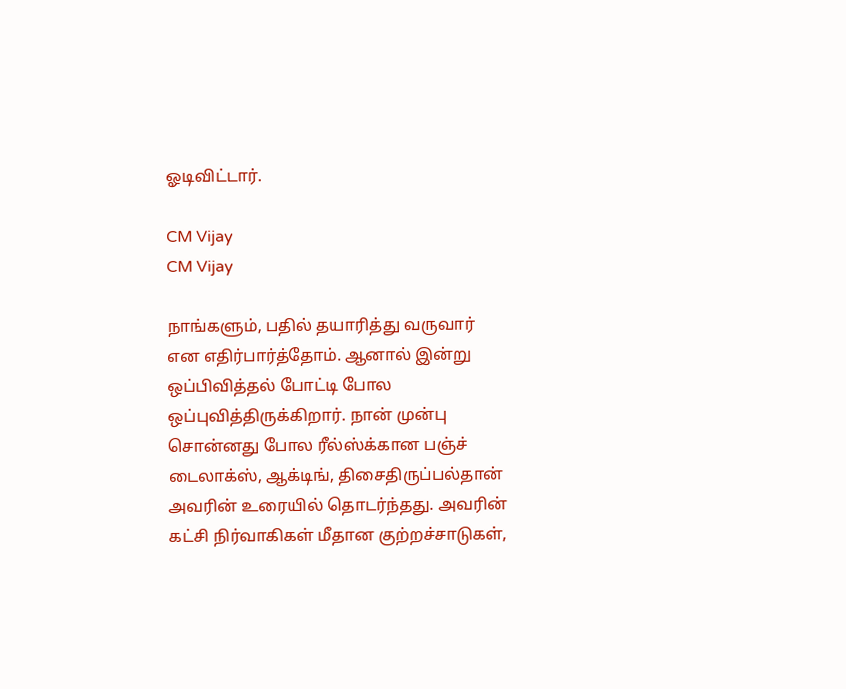ஓடிவிட்டார்.

CM Vijay
CM Vijay

நாங்களும், பதில் தயாரித்து வருவார் என எதிர்பார்த்தோம். ஆனால் இன்று ஒப்பிவித்தல் போட்டி போல ஒப்புவித்திருக்கிறார். நான் முன்பு சொன்னது போல ரீல்ஸ்க்கான பஞ்ச் டைலாக்ஸ், ஆக்டிங், திசைதிருப்பல்தான் அவரின் உரையில் தொடர்ந்தது. அவரின் கட்சி நிர்வாகிகள் மீதான குற்றச்சாடுகள்,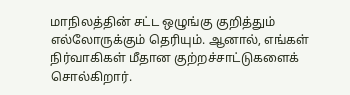மாநிலத்தின் சட்ட ஒழுங்கு குறித்தும் எல்லோருக்கும் தெரியும். ஆனால், எங்கள் நிர்வாகிகள் மீதான குற்றச்சாட்டுகளைக் சொல்கிறார்.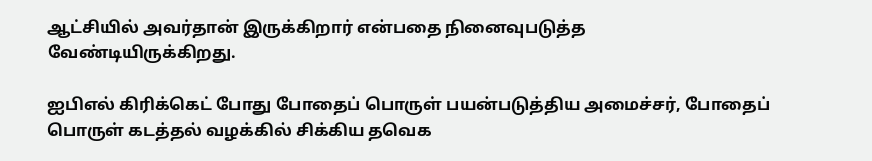ஆட்சியில் அவர்தான் இருக்கிறார் என்பதை நினைவுபடுத்த வேண்டியிருக்கிறது.

ஐபிஎல் கிரிக்கெட் போது போதைப் பொருள் பயன்படுத்திய அமைச்சர், போதைப் பொருள் கடத்தல் வழக்கில் சிக்கிய தவெக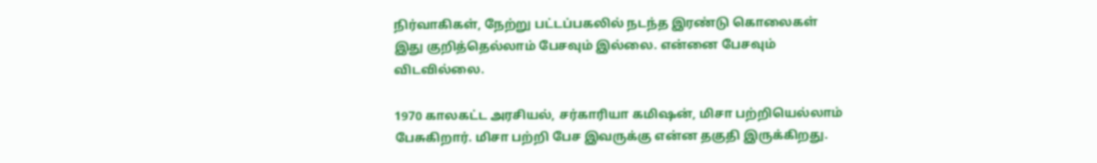நிர்வாகிகள், நேற்று பட்டப்பகலில் நடந்த இரண்டு கொலைகள் இது குறித்தெல்லாம் பேசவும் இல்லை. என்னை பேசவும் விடவில்லை.

1970 காலகட்ட அரசியல், சர்காரியா கமிஷன், மிசா பற்றியெல்லாம் பேசுகிறார். மிசா பற்றி பேச இவருக்கு என்ன தகுதி இருக்கிறது.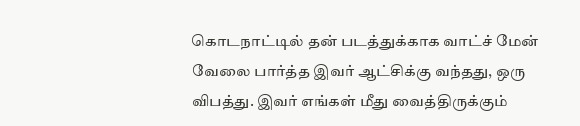கொடநாட்டில் தன் படத்துக்காக வாட்ச் மேன் வேலை பார்த்த இவர் ஆட்சிக்கு வந்தது, ஒரு விபத்து. இவர் எங்கள் மீது வைத்திருக்கும்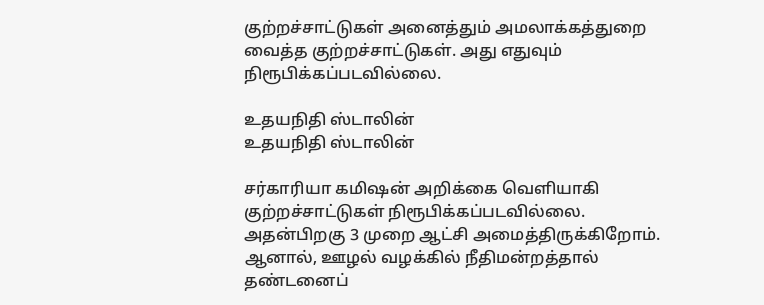குற்றச்சாட்டுகள் அனைத்தும் அமலாக்கத்துறை வைத்த குற்றச்சாட்டுகள். அது எதுவும் நிரூபிக்கப்படவில்லை.

உதயநிதி ஸ்டாலின்
உதயநிதி ஸ்டாலின்

சர்காரியா கமிஷன் அறிக்கை வெளியாகி குற்றச்சாட்டுகள் நிரூபிக்கப்படவில்லை. அதன்பிறகு 3 முறை ஆட்சி அமைத்திருக்கிறோம். ஆனால், ஊழல் வழக்கில் நீதிமன்றத்தால் தண்டனைப்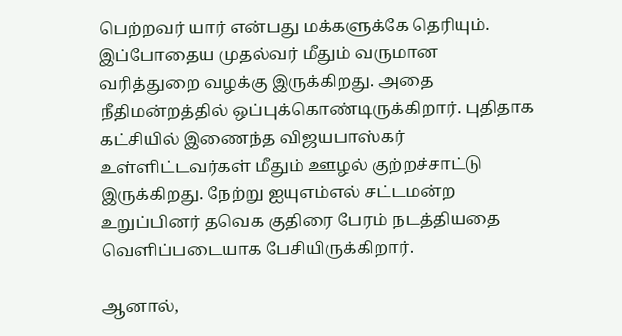பெற்றவர் யார் என்பது மக்களுக்கே தெரியும். இப்போதைய முதல்வர் மீதும் வருமான வரித்துறை வழக்கு இருக்கிறது. அதை நீதிமன்றத்தில் ஒப்புக்கொண்டிருக்கிறார். புதிதாக கட்சியில் இணைந்த விஜயபாஸ்கர் உள்ளிட்டவர்கள் மீதும் ஊழல் குற்றச்சாட்டு இருக்கிறது. நேற்று ஐயுஎம்எல் சட்டமன்ற உறுப்பினர் தவெக குதிரை பேரம் நடத்தியதை வெளிப்படையாக பேசியிருக்கிறார்.

ஆனால்,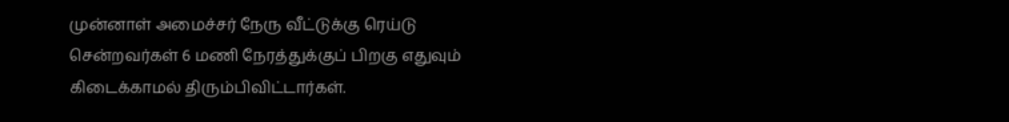முன்னாள் அமைச்சர் நேரு வீட்டுக்கு ரெய்டு சென்றவர்கள் 6 மணி நேரத்துக்குப் பிறகு எதுவும் கிடைக்காமல் திரும்பிவிட்டார்கள்.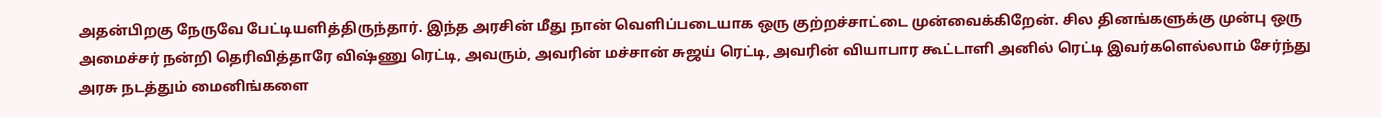அதன்பிறகு நேருவே பேட்டியளித்திருந்தார். இந்த அரசின் மீது நான் வெளிப்படையாக ஒரு குற்றச்சாட்டை முன்வைக்கிறேன். சில தினங்களுக்கு முன்பு ஒரு அமைச்சர் நன்றி தெரிவித்தாரே விஷ்ணு ரெட்டி, அவரும், அவரின் மச்சான் சுஜய் ரெட்டி, அவரின் வியாபார கூட்டாளி அனில் ரெட்டி இவர்களெல்லாம் சேர்ந்து அரசு நடத்தும் மைனிங்களை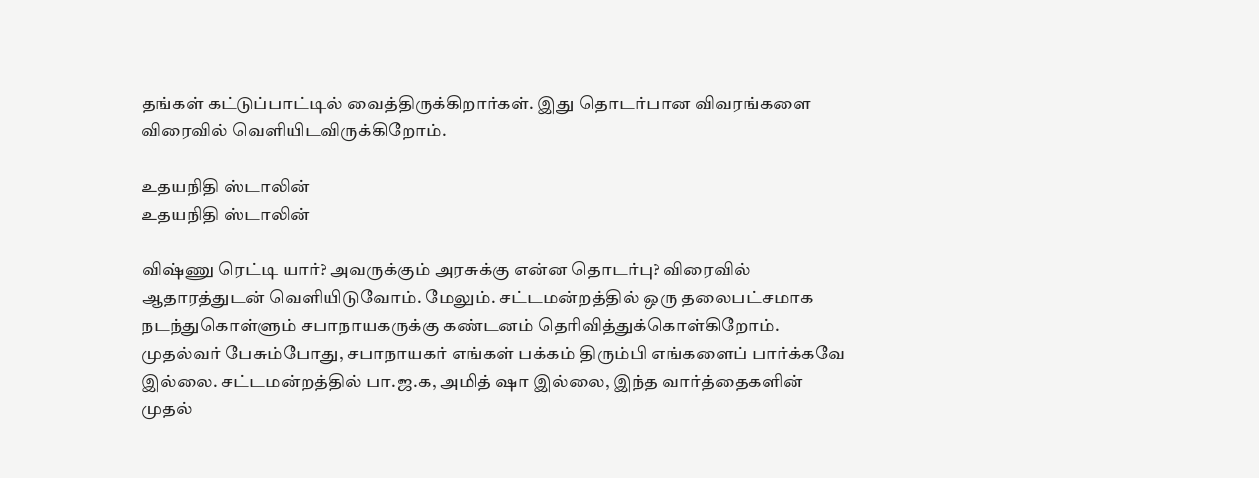தங்கள் கட்டுப்பாட்டில் வைத்திருக்கிறார்கள். இது தொடர்பான விவரங்களை விரைவில் வெளியிடவிருக்கிறோம்.

உதயநிதி ஸ்டாலின்
உதயநிதி ஸ்டாலின்

விஷ்ணு ரெட்டி யார்? அவருக்கும் அரசுக்கு என்ன தொடர்பு? விரைவில் ஆதாரத்துடன் வெளியிடுவோம். மேலும். சட்டமன்றத்தில் ஒரு தலைபட்சமாக நடந்துகொள்ளும் சபாநாயகருக்கு கண்டனம் தெரிவித்துக்கொள்கிறோம். முதல்வர் பேசும்போது, சபாநாயகர் எங்கள் பக்கம் திரும்பி எங்களைப் பார்க்கவே இல்லை. சட்டமன்றத்தில் பா.ஜ.க, அமித் ஷா இல்லை, இந்த வார்த்தைகளின் முதல்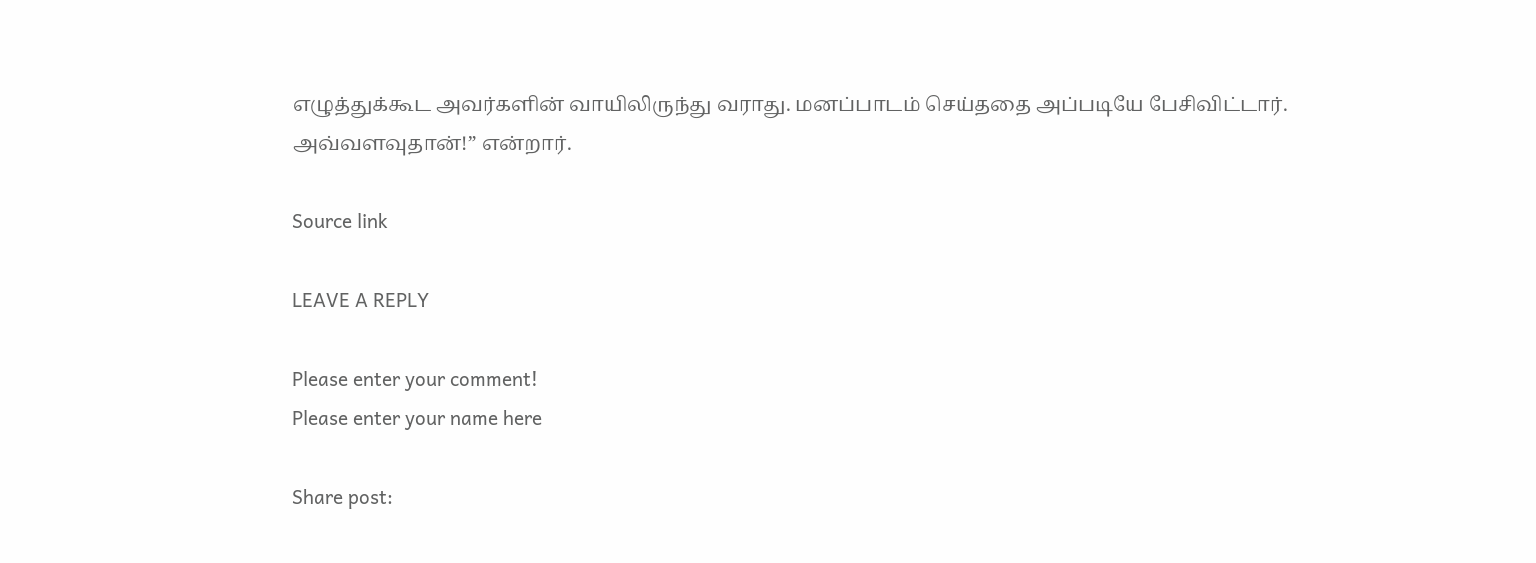எழுத்துக்கூட அவர்களின் வாயிலிருந்து வராது. மனப்பாடம் செய்ததை அப்படியே பேசிவிட்டார். அவ்வளவுதான்!” என்றார்.

Source link

LEAVE A REPLY

Please enter your comment!
Please enter your name here

Share post: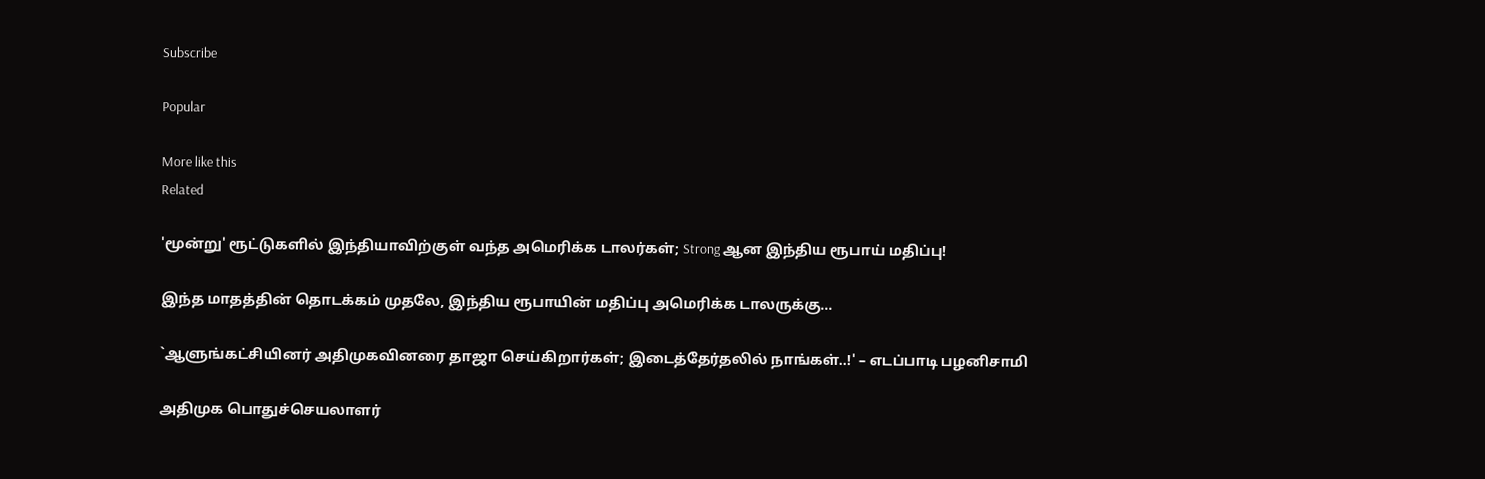Subscribe

Popular

More like this
Related

'மூன்று' ரூட்டுகளில் இந்தியாவிற்குள் வந்த அமெரிக்க டாலர்கள்; Strong ஆன இந்திய ரூபாய் மதிப்பு!

இந்த மாதத்தின் தொடக்கம் முதலே, இந்திய ரூபாயின் மதிப்பு அமெரிக்க டாலருக்கு...

`ஆளுங்கட்சியினர் அதிமுகவினரை தாஜா செய்கிறார்கள்; இடைத்தேர்தலில் நாங்கள்..!' – எடப்பாடி பழனிசாமி

அதிமுக பொதுச்செயலாளர்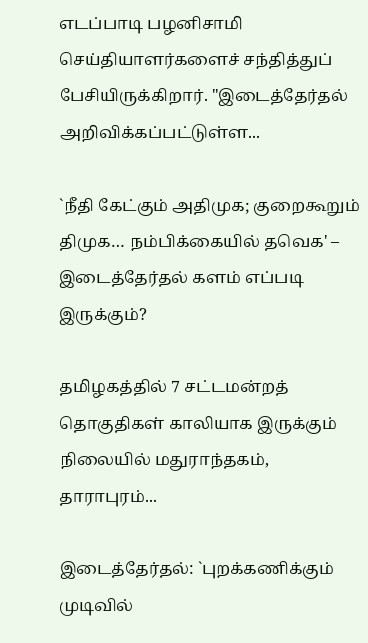எடப்பாடி பழனிசாமி செய்தியாளர்களைச் சந்தித்துப் பேசியிருக்கிறார். "இடைத்தேர்தல் அறிவிக்கப்பட்டுள்ள...

`நீதி கேட்கும் அதிமுக; குறைகூறும் திமுக… நம்பிக்கையில் தவெக' – இடைத்தேர்தல் களம் எப்படி இருக்கும்?

தமிழகத்தில் 7 சட்டமன்றத் தொகுதிகள் காலியாக இருக்கும் நிலையில் மதுராந்தகம், தாராபுரம்...

இடைத்தேர்தல்: `புறக்கணிக்கும் முடிவில்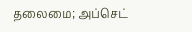தலைமை; அப்செட்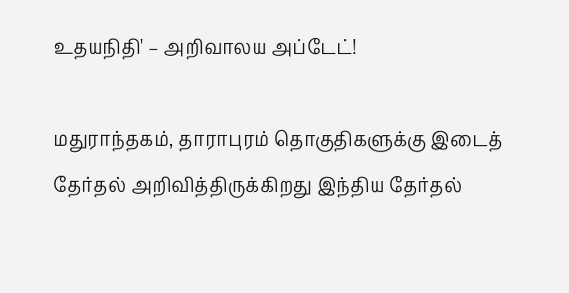உதயநிதி' – அறிவாலய அப்டேட்!

மதுராந்தகம், தாராபுரம் தொகுதிகளுக்கு இடைத் தேர்தல் அறிவித்திருக்கிறது இந்திய தேர்தல்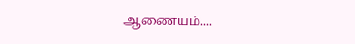ஆணையம்....